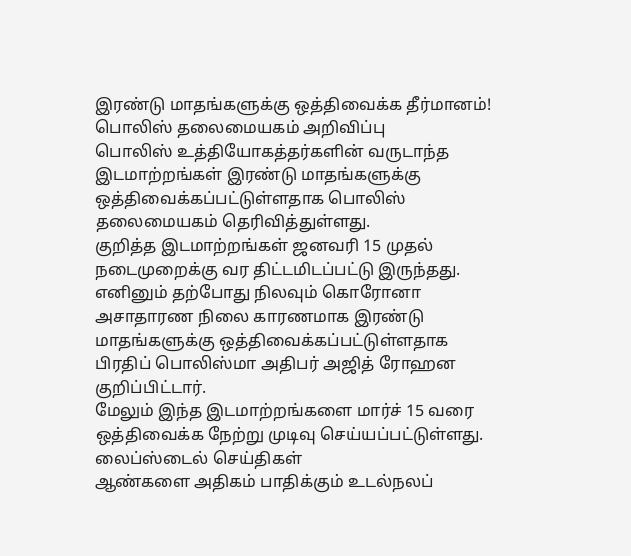இரண்டு மாதங்களுக்கு ஒத்திவைக்க தீர்மானம்! பொலிஸ் தலைமையகம் அறிவிப்பு
பொலிஸ் உத்தியோகத்தர்களின் வருடாந்த இடமாற்றங்கள் இரண்டு மாதங்களுக்கு ஒத்திவைக்கப்பட்டுள்ளதாக பொலிஸ் தலைமையகம் தெரிவித்துள்ளது.
குறித்த இடமாற்றங்கள் ஜனவரி 15 முதல் நடைமுறைக்கு வர திட்டமிடப்பட்டு இருந்தது.
எனினும் தற்போது நிலவும் கொரோனா அசாதாரண நிலை காரணமாக இரண்டு மாதங்களுக்கு ஒத்திவைக்கப்பட்டுள்ளதாக பிரதிப் பொலிஸ்மா அதிபர் அஜித் ரோஹன குறிப்பிட்டார்.
மேலும் இந்த இடமாற்றங்களை மார்ச் 15 வரை ஒத்திவைக்க நேற்று முடிவு செய்யப்பட்டுள்ளது.
லைப்ஸ்டைல் செய்திகள்
ஆண்களை அதிகம் பாதிக்கும் உடல்நலப்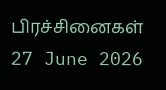பிரச்சினைகள்
27 June 2026